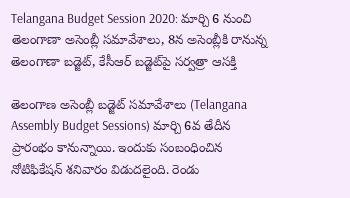Telangana Budget Session 2020: మార్చి 6 నుంచి తెలంగాణా అసెంబ్లీ సమావేశాలు, 8న అసెంబ్లీకి రానున్న తెలంగాణా బడ్జెట్, కేసీఆర్ బడ్జెట్‌పై సర్వత్రా ఆసక్తి

తెలంగాణ అసెంబ్లీ బడ్జెట్‌ సమావేశాలు (Telangana Assembly Budget Sessions) మార్చి 6వ తేదీన ప్రారంభం కానున్నాయి. ఇందుకు సంబంధించిన నోటిఫికేషన్ శనివారం విడుదలైంది. రెండు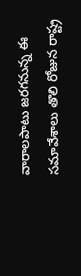వారాలపాటు జరగనున్న ఈ సమావేశాలు తొలి రోజున రాష్ట్ర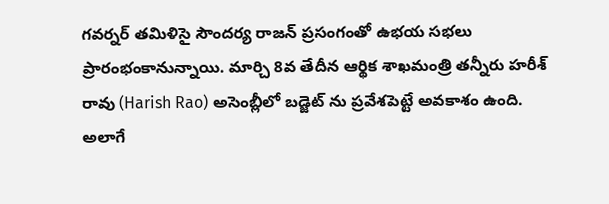గవర్నర్ తమిళిసై సౌందర్య రాజన్ ప్రసంగంతో ఉభయ సభలు ప్రారంభంకానున్నాయి. మార్చి 8వ తేదీన ఆర్థిక శాఖమంత్రి తన్నీరు హరీశ్ రావు (Harish Rao) అసెంబ్లీలో బడ్జెట్ ను ప్రవేశపెట్టే అవకాశం ఉంది. అలాగే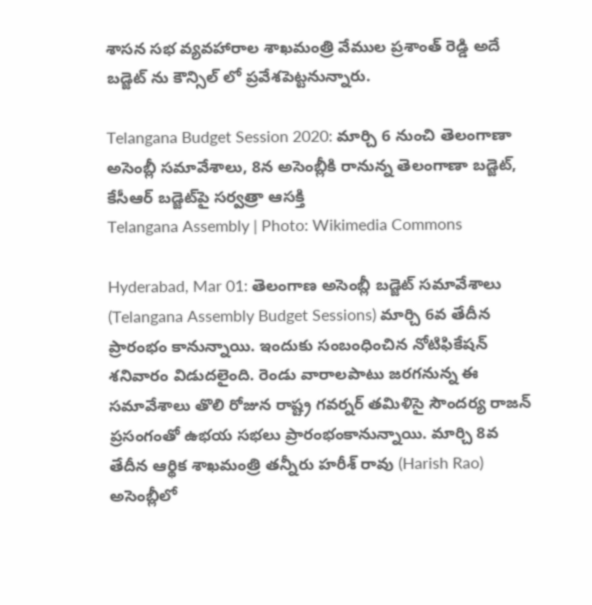శాసన సభ వ్యవహారాల శాఖమంత్రి వేముల ప్రశాంత్ రెడ్డి అదే బడ్జెట్ ను కౌన్సిల్ లో ప్రవేశపెట్టనున్నారు.

Telangana Budget Session 2020: మార్చి 6 నుంచి తెలంగాణా అసెంబ్లీ సమావేశాలు, 8న అసెంబ్లీకి రానున్న తెలంగాణా బడ్జెట్, కేసీఆర్ బడ్జెట్‌పై సర్వత్రా ఆసక్తి
Telangana Assembly | Photo: Wikimedia Commons

Hyderabad, Mar 01: తెలంగాణ అసెంబ్లీ బడ్జెట్‌ సమావేశాలు (Telangana Assembly Budget Sessions) మార్చి 6వ తేదీన ప్రారంభం కానున్నాయి. ఇందుకు సంబంధించిన నోటిఫికేషన్ శనివారం విడుదలైంది. రెండు వారాలపాటు జరగనున్న ఈ సమావేశాలు తొలి రోజున రాష్ట్ర గవర్నర్ తమిళిసై సౌందర్య రాజన్ ప్రసంగంతో ఉభయ సభలు ప్రారంభంకానున్నాయి. మార్చి 8వ తేదీన ఆర్థిక శాఖమంత్రి తన్నీరు హరీశ్ రావు (Harish Rao) అసెంబ్లీలో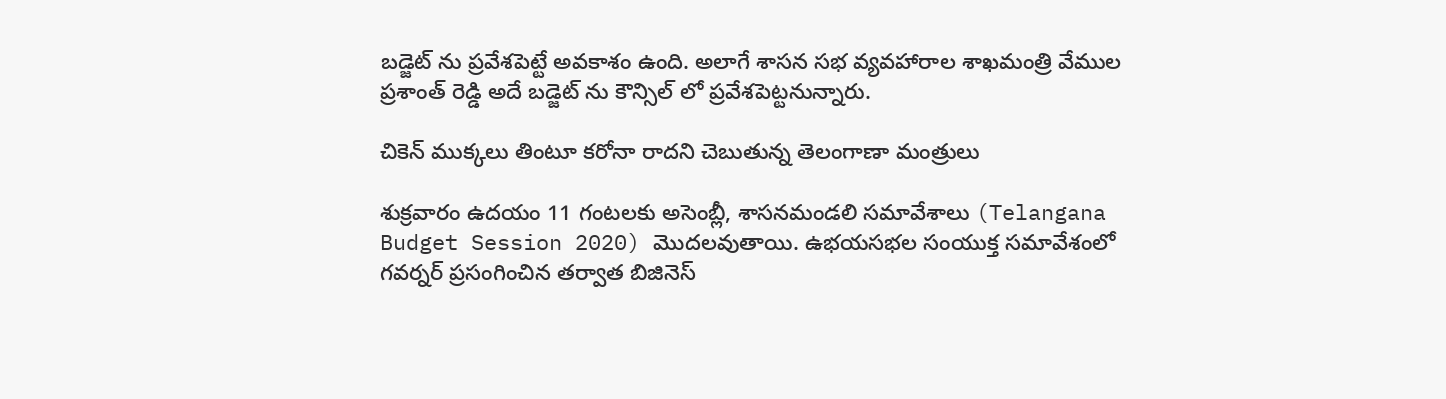బడ్జెట్ ను ప్రవేశపెట్టే అవకాశం ఉంది. అలాగే శాసన సభ వ్యవహారాల శాఖమంత్రి వేముల ప్రశాంత్ రెడ్డి అదే బడ్జెట్ ను కౌన్సిల్ లో ప్రవేశపెట్టనున్నారు.

చికెన్ ముక్కలు తింటూ కరోనా రాదని చెబుతున్న తెలంగాణా మంత్రులు

శుక్రవారం ఉదయం 11 గంటలకు అసెంబ్లీ, శాసనమండలి సమావేశాలు (Telangana Budget Session 2020) మొదలవుతాయి. ఉభయసభల సంయుక్త సమావేశంలో గవర్నర్‌ ప్రసంగించిన తర్వాత బిజినెస్‌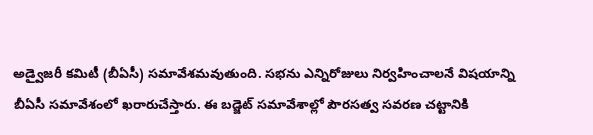అడ్వైజరీ కమిటీ (బీఏసీ) సమావేశమవుతుంది. సభను ఎన్నిరోజులు నిర్వహించాలనే విషయాన్ని బీఏసీ సమావేశంలో ఖరారుచేస్తారు. ఈ బడ్జెట్‌ సమావేశాల్లో పౌరసత్వ సవరణ చట్టానికి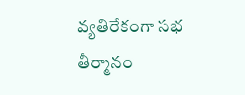వ్యతిరేకంగా సభ తీర్మానం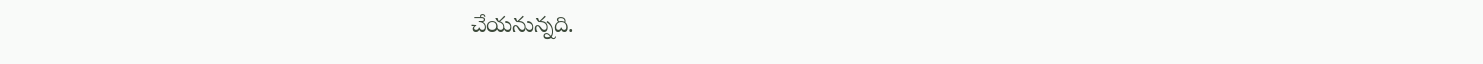చేయనున్నది.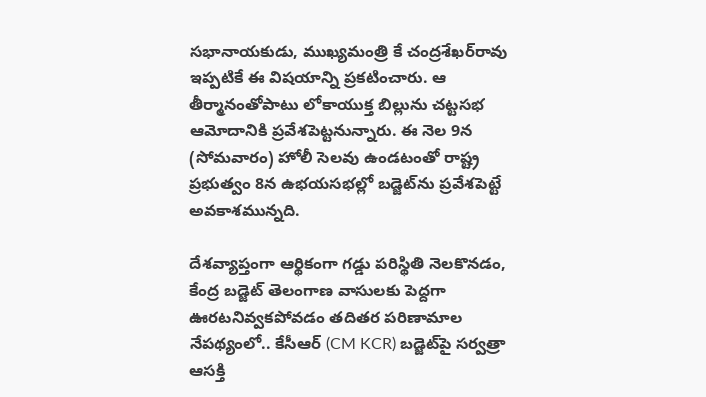సభానాయకుడు, ముఖ్యమంత్రి కే చంద్రశేఖర్‌రావు ఇప్పటికే ఈ విషయాన్ని ప్రకటించారు. ఆ తీర్మానంతోపాటు లోకాయుక్త బిల్లును చట్టసభ ఆమోదానికి ప్రవేశపెట్టనున్నారు. ఈ నెల 9న (సోమవారం) హోలీ సెలవు ఉండటంతో రాష్ట్ర ప్రభుత్వం 8న ఉభయసభల్లో బడ్జెట్‌ను ప్రవేశపెట్టే అవకాశమున్నది.

దేశవ్యాప్తంగా ఆర్థికంగా గడ్డు పరిస్థితి నెలకొనడం, కేంద్ర బడ్జెట్‌ తెలంగాణ వాసులకు పెద్దగా ఊరటనివ్వకపోవడం తదితర పరిణామాల నేపథ్యంలో.. కేసీఆర్ (CM KCR) బడ్జెట్‌పై సర్వత్రా ఆసక్తి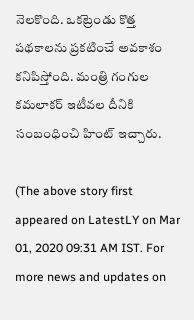నెలకొంది. ఒకట్రెండు కొత్త పథకాలను ప్రకటించే అవకాశం కనిపిస్తోంది. మంత్రి గంగుల కమలాకర్ ఇటీవల దీనికి సంబంధించి హింట్ ఇచ్చారు.

(The above story first appeared on LatestLY on Mar 01, 2020 09:31 AM IST. For more news and updates on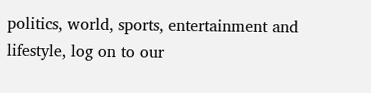politics, world, sports, entertainment and lifestyle, log on to our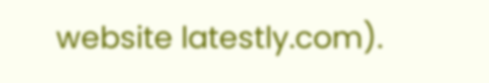website latestly.com).